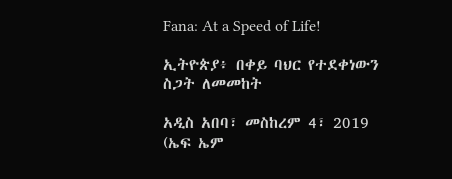Fana: At a Speed of Life!

ኢትዮጵያ፥ በቀይ ባህር የተደቀነውን ስጋት ለመመከት

አዲስ አበባ፣ መስከረም 4፣ 2019 (ኤፍ ኤም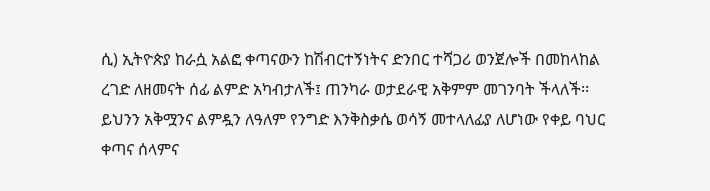ሲ) ኢትዮጵያ ከራሷ አልፎ ቀጣናውን ከሽብርተኝነትና ድንበር ተሻጋሪ ወንጀሎች በመከላከል ረገድ ለዘመናት ሰፊ ልምድ አካብታለች፤ ጠንካራ ወታደራዊ አቅምም መገንባት ችላለች፡፡
ይህንን አቅሟንና ልምዷን ለዓለም የንግድ እንቅስቃሴ ወሳኝ መተላለፊያ ለሆነው የቀይ ባህር ቀጣና ሰላምና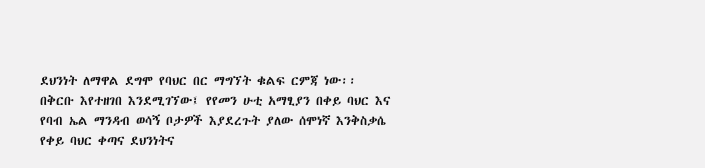ደህንነት ለማዋል ደግሞ የባህር በር ማግኘት ቁልፍ ርምጃ ነው፡፡
በቅርቡ እየተዘገበ እንደሚገኘው፤ የየመን ሁቲ አማፂያን በቀይ ባህር እና የባብ ኤል ማንዳብ ወሳኝ ቦታዎች እያደረጉት ያለው ሰሞነኛ እንቅስቃሴ የቀይ ባህር ቀጣና ደህንነትና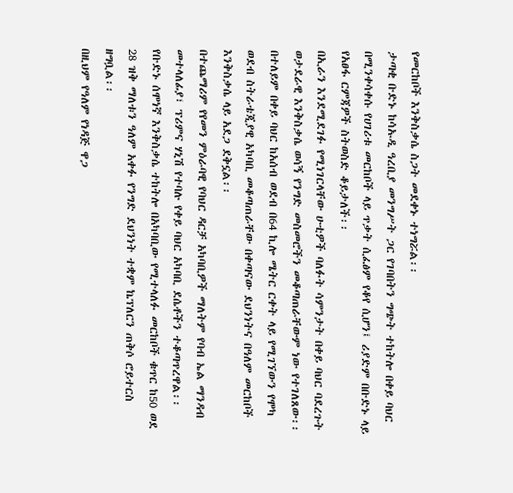የመርከቦች እንቅስቃሴ ስጋት መደቀኑ ተነግሯል፡፡
ታጣቂ ቡድኑ ከሳኡዲ ዓረቢያ መንግሥት ጋር የገባበትን ግጭት ተከትሎ በቀይ ባህር በሚንቀሳቀሱ የሀገሪቱ መርከቦች ላይ ጥቃት ሲፈፅም የቆየ ሲሆን፤ ሪያድም በቡድኑ ላይ የአፀፋ ርምጃዎች ስትወስድ ቆይታለች፡፡
በኢራን እንደሚደገፉ የሚነገርላቸው ሁቲዎች ባለፉት ሳምንታት በቀይ ባህር ባደረጉት ወታደራዊ እንቅስቃሴ ወሳኝ የንግድ መስመሮችን መቆጣጠራቸውም ነው የተገለጸው፡፡
በተለይም በቀይ ባህር ከአሰብ ወደብ በ64 ኪሎ ሜትር ርቀት ላይ የሚገኘውን የሞካ ወደብ ስትራቴጂያዊ አካባቢ መቆጣጠራቸው በቀጣናው ደህንነትና በዓለም መርከቦች እንቅስቃሴ ላይ አደጋ ደቅኗል፡፡
በተጨማሪም የየመን ምዕራባዊ የባህር ዳርቻ አካባቢዎች ማለትም የባብ ኤል ማንዳብ መተላለፊያ፣ ፕሪምና ሃኒሽ የተባሉ የቀይ ባህር አካባቢ ደሴቶችን ተቆጣጥረዋል፡፡
የቡድኑ ሰሞነኛ እንቅስቃሴ ተከትሎ በአካባቢው የሚተላለፉ መርከቦች ቁጥር ከ50 ወደ 28 ዝቅ ማለቱን ዓለም አቀፉ የንግድ ደህንነት ተቋም ኬፕለርን ጠቅሶ ሮይተርስ ዘግቧል፡፡
በዚህም የዓለም የነዳጅ ዋጋ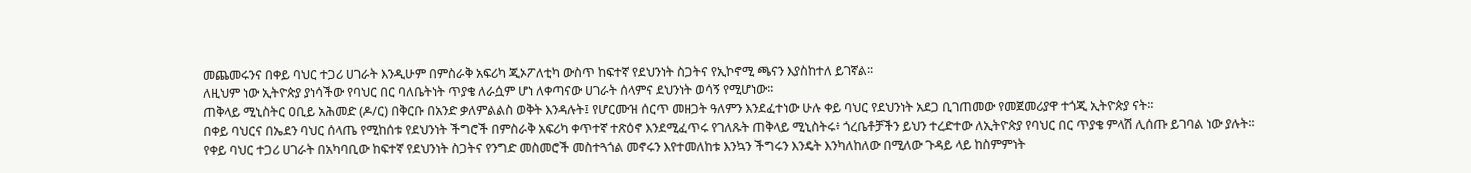መጨመሩንና በቀይ ባህር ተጋሪ ሀገራት እንዲሁም በምስራቅ አፍሪካ ጂኦፖለቲካ ውስጥ ከፍተኛ የደህንነት ስጋትና የኢኮኖሚ ጫናን እያስከተለ ይገኛል፡፡
ለዚህም ነው ኢትዮጵያ ያነሳችው የባህር በር ባለቤትነት ጥያቄ ለራሷም ሆነ ለቀጣናው ሀገራት ሰላምና ደህንነት ወሳኝ የሚሆነው፡፡
ጠቅላይ ሚኒስትር ዐቢይ አሕመድ (ዶ/ር) በቅርቡ በአንድ ቃለምልልስ ወቅት እንዳሉት፤ የሆርሙዝ ሰርጥ መዘጋት ዓለምን እንደፈተነው ሁሉ ቀይ ባህር የደህንነት አደጋ ቢገጠመው የመጀመሪያዋ ተጎጂ ኢትዮጵያ ናት፡፡
በቀይ ባህርና በኤደን ባህር ሰላጤ የሚከሰቱ የደህንነት ችግሮች በምስራቅ አፍሪካ ቀጥተኛ ተጽዕኖ እንደሚፈጥሩ የገለጹት ጠቅላይ ሚኒስትሩ፥ ጎረቤቶቻችን ይህን ተረድተው ለኢትዮጵያ የባህር በር ጥያቄ ምላሽ ሊሰጡ ይገባል ነው ያሉት፡፡
የቀይ ባህር ተጋሪ ሀገራት በአካባቢው ከፍተኛ የደህንነት ስጋትና የንግድ መስመሮች መስተጓጎል መኖሩን እየተመለከቱ እንኳን ችግሩን እንዴት እንካለከለው በሚለው ጉዳይ ላይ ከስምምነት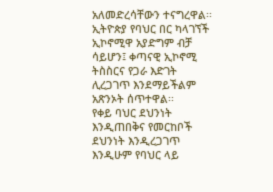አለመድረሳቸውን ተናግረዋል፡፡
ኢትዮጵያ የባህር በር ካላገኘች ኢኮኖሚዋ አያድግም ብቻ ሳይሆን፤ ቀጣናዊ ኢኮኖሚ ትስስርና የጋራ እድገት ሊረጋገጥ እንደማይችልም አጽንኦት ሰጥተዋል፡፡
የቀይ ባህር ደህንነት እንዲጠበቅና የመርከቦች ደህንነት እንዲረጋገጥ እንዲሁም የባህር ላይ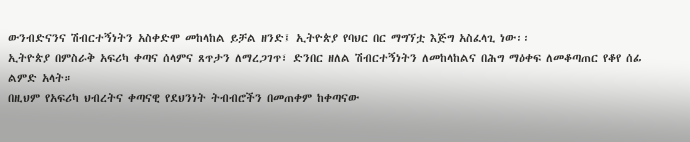ውንብድናንና ሽብርተኝነትን አስቀድሞ መከላከል ይቻል ዘንድ፤ ኢትዮጵያ የባህር በር ማግኘቷ እጅግ አስፈላጊ ነው፡፡
ኢትዮጵያ በምስራቅ አፍሪካ ቀጣና ሰላምና ጸጥታን ለማረጋገጥ፣ ድንበር ዘለል ሽብርተኝነትን ለመከላከልና በሕግ ማዕቀፍ ለመቆጣጠር የቆየ ሰፊ ልምድ አላት።
በዚህም የአፍሪካ ህብረትና ቀጣናዊ የደህንነት ትብብሮችን በመጠቀም ከቀጣናው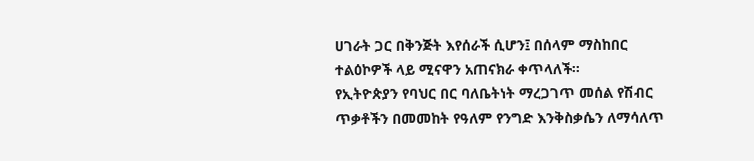ሀገራት ጋር በቅንጅት እየሰራች ሲሆን፤ በሰላም ማስከበር ተልዕኮዎች ላይ ሚናዋን አጠናክራ ቀጥላለች፡፡
የኢትዮጵያን የባህር በር ባለቤትነት ማረጋገጥ መሰል የሽብር ጥቃቶችን በመመከት የዓለም የንግድ እንቅስቃሴን ለማሳለጥ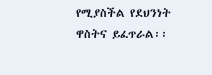የሚያስችል የደህንነት ዋስትና ይፈጥራል፡፡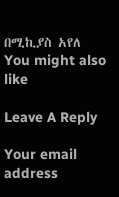በሚኪያስ አየለ
You might also like

Leave A Reply

Your email address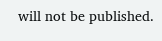will not be published.